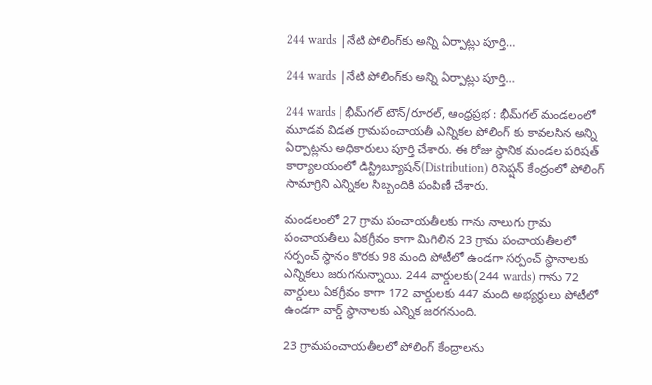244 wards |నేటి పోలింగ్‌కు అన్ని ఏర్పాట్లు పూర్తి…

244 wards |నేటి పోలింగ్‌కు అన్ని ఏర్పాట్లు పూర్తి…

244 wards | భీమ్‌గల్ టౌన్/రూరల్, ఆంధ్రప్రభ : భీమ్‌గల్ మండలంలో మూడవ విడత గ్రామపంచాయతీ ఎన్నికల పోలింగ్ కు కావలసిన అన్ని ఏర్పాట్లను అధికారులు పూర్తి చేశారు. ఈ రోజు స్థానిక మండల పరిషత్ కార్యాలయంలో డిస్ట్రిబ్యూషన్(Distribution) రిసెప్షన్ కేంద్రంలో పోలింగ్ సామాగ్రిని ఎన్నికల సిబ్బందికి పంపిణీ చేశారు.

మండలంలో 27 గ్రామ పంచాయతీలకు గాను నాలుగు గ్రామ పంచాయతీలు ఏకగ్రీవం కాగా మిగిలిన 23 గ్రామ పంచాయతీలలో సర్పంచ్ స్థానం కొరకు 98 మంది పోటీలో ఉండగా సర్పంచ్ స్థానాలకు ఎన్నికలు జరుగనున్నాయి. 244 వార్డులకు(244 wards) గాను 72 వార్డులు ఏకగ్రీవం కాగా 172 వార్డులకు 447 మంది అభ్యర్థులు పోటీలో ఉండగా వార్డ్ స్థానాలకు ఎన్నిక జరగనుంది.

23 గ్రామపంచాయతీలలో పోలింగ్ కేంద్రాలను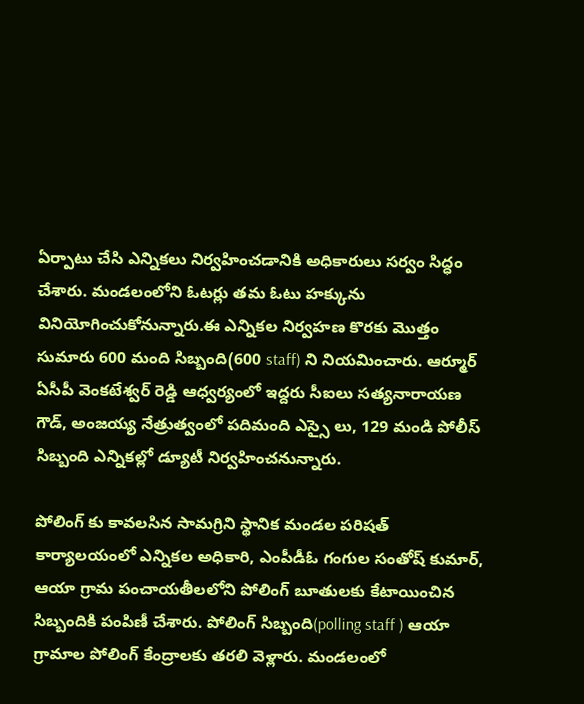ఏర్పాటు చేసి ఎన్నికలు నిర్వహించడానికి అధికారులు సర్వం సిద్ధం చేశారు. మండలంలోని ఓటర్లు తమ ఓటు హక్కును వినియోగించుకోనున్నారు.ఈ ఎన్నికల నిర్వహణ కొరకు మొత్తం సుమారు 600 మంది సిబ్బంది(600 staff) ని నియమించారు. ఆర్మూర్ ఏసీపీ వెంకటేశ్వర్ రెడ్డి ఆధ్వర్యంలో ఇద్దరు సీఐలు సత్యనారాయణ గౌడ్, అంజయ్య నేత్రుత్వంలో పదిమంది ఎస్సై లు, 129 మండి పోలీస్ సిబ్బంది ఎన్నికల్లో డ్యూటీ నిర్వహించనున్నారు.

పోలింగ్ కు కావలసిన సామగ్రిని స్థానిక మండల పరిషత్ కార్యాలయంలో ఎన్నికల అధికారి, ఎంపీడీఓ గంగుల సంతోష్ కుమార్, ఆయా గ్రామ పంచాయతీలలోని పోలింగ్ బూతులకు కేటాయించిన సిబ్బందికి పంపిణీ చేశారు. పోలింగ్ సిబ్బంది(polling staff ) ఆయా గ్రామాల పోలింగ్ కేంద్రాలకు తరలి వెళ్లారు. మండలంలో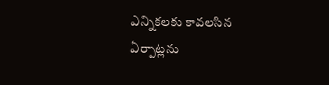ఎన్నికలకు కావలసిన ఏర్పాట్లను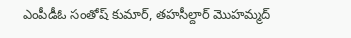ఎంపీడీఓ సంతోష్ కుమార్, తహసీల్దార్ మొహమ్మద్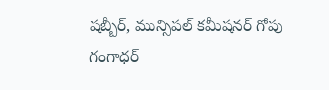షబ్బీర్, మున్సిపల్ కమీషనర్ గోపు గంగాధర్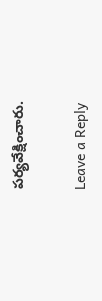పర్యవేక్షించారు.

Leave a Reply